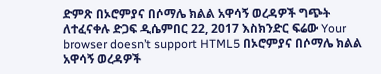ድምጽ በኦሮምያና በሶማሌ ክልል አዋሳኝ ወረዳዎች ግጭት ለተፈናቀሉ ድጋፍ ዲሴምበር 22, 2017 እስክንድር ፍሬው Your browser doesn’t support HTML5 በኦሮምያና በሶማሌ ክልል አዋሳኝ ወረዳዎች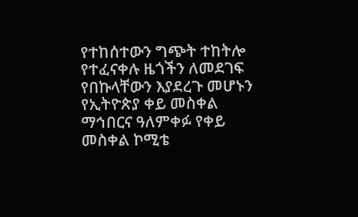የተከሰተውን ግጭት ተከትሎ የተፈናቀሉ ዜጎችን ለመደገፍ የበኩላቸውን እያደረጉ መሆኑን የኢትዮጵያ ቀይ መስቀል ማኅበርና ዓለምቀፉ የቀይ መስቀል ኮሚቴ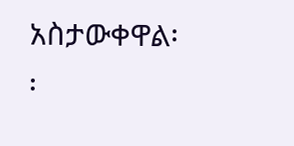አስታውቀዋል፡፡